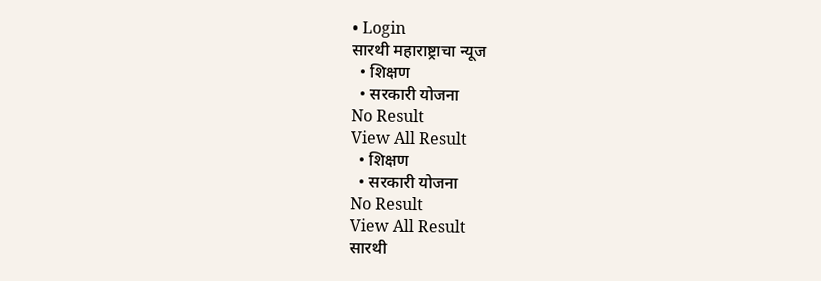• Login
सारथी महाराष्ट्राचा न्यूज
  • शिक्षण
  • सरकारी योजना
No Result
View All Result
  • शिक्षण
  • सरकारी योजना
No Result
View All Result
सारथी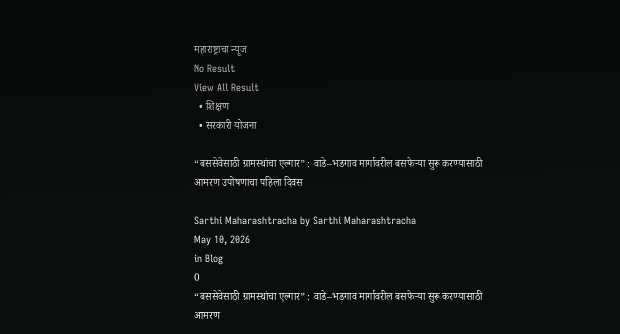महाराष्ट्राचा न्यूज
No Result
View All Result
  • शिक्षण
  • सरकारी योजना

“बससेवेसाठी ग्रामस्थांचा एल्गार” : वाडे–भडगाव मार्गावरील बसफेऱ्या सुरू करण्यासाठी आमरण उपोषणाचा पहिला दिवस

Sarthi Maharashtracha by Sarthi Maharashtracha
May 10, 2026
in Blog
0
“बससेवेसाठी ग्रामस्थांचा एल्गार” : वाडे–भडगाव मार्गावरील बसफेऱ्या सुरू करण्यासाठी आमरण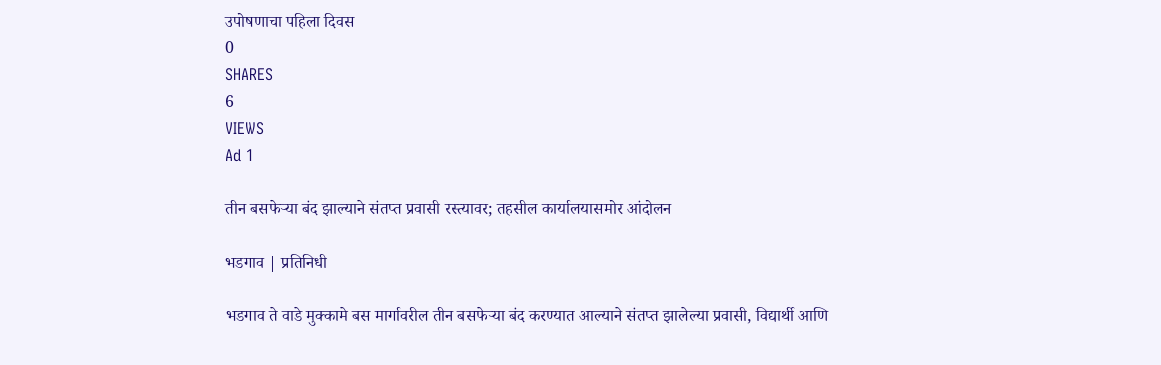उपोषणाचा पहिला दिवस
0
SHARES
6
VIEWS
Ad 1

तीन बसफेऱ्या बंद झाल्याने संतप्त प्रवासी रस्त्यावर; तहसील कार्यालयासमोर आंदोलन

भडगाव | प्रतिनिधी

भडगाव ते वाडे मुक्कामे बस मार्गावरील तीन बसफेऱ्या बंद करण्यात आल्याने संतप्त झालेल्या प्रवासी, विद्यार्थी आणि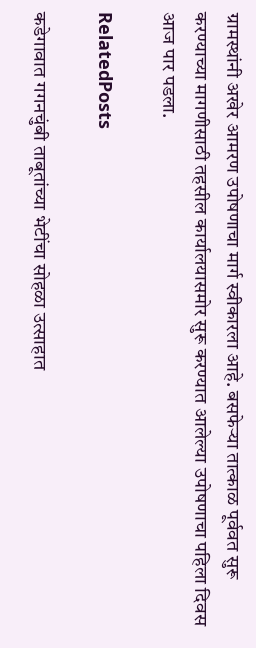ग्रामस्थांनी अखेर आमरण उपोषणाचा मार्ग स्वीकारला आहे. बसफेऱ्या तात्काळ पूर्ववत सुरू करण्याच्या मागणीसाठी तहसील कार्यालयासमोर सुरू करण्यात आलेल्या उपोषणाचा पहिला दिवस आज पार पडला.

RelatedPosts

कडेगावात गगनचुंबी ताबूतांच्या भेटींचा सोहळा उत्साहात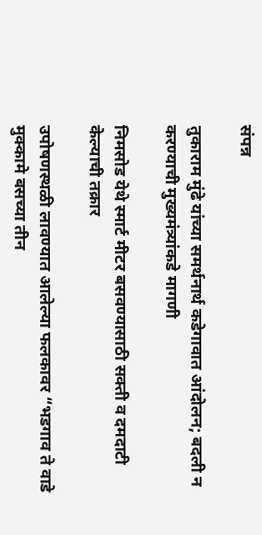संपन्न

तुकाराम मुंढे यांच्या समर्थनार्थ कडेगावात आंदोलन; बदली न करण्याची मुख्यमंत्र्यांकडे मागणी

निमसोड येथे स्मार्ट मीटर बसवण्यासाठी सक्ती व दमदाटी केल्याची तक्रार

उपोषणस्थळी लावण्यात आलेल्या फलकावर “भडगाव ते वाडे मुक्कामे बसच्या तीन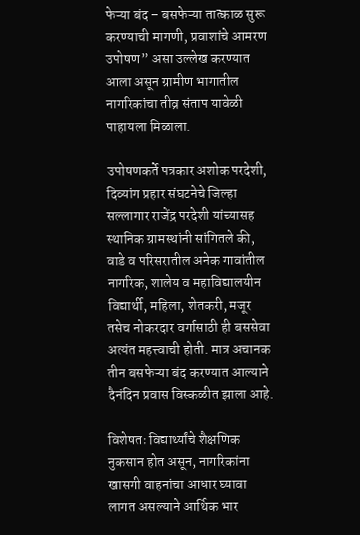फेऱ्या बंद – बसफेऱ्या तात्काळ सुरू करण्याची मागणी, प्रवाशांचे आमरण उपोषण” असा उल्लेख करण्यात आला असून ग्रामीण भागातील नागरिकांचा तीव्र संताप यावेळी पाहायला मिळाला.

उपोषणकर्ते पत्रकार अशोक परदेशी, दिव्यांग प्रहार संघटनेचे जिल्हा सल्लागार राजेंद्र परदेशी यांच्यासह स्थानिक ग्रामस्थांनी सांगितले की, वाडे व परिसरातील अनेक गावांतील नागरिक, शालेय व महाविद्यालयीन विद्यार्थी, महिला, शेतकरी, मजूर तसेच नोकरदार वर्गासाठी ही बससेवा अत्यंत महत्त्वाची होती. मात्र अचानक तीन बसफेऱ्या बंद करण्यात आल्याने दैनंदिन प्रवास विस्कळीत झाला आहे.

विशेषतः विद्यार्थ्यांचे शैक्षणिक नुकसान होत असून, नागरिकांना खासगी वाहनांचा आधार घ्यावा लागत असल्याने आर्थिक भार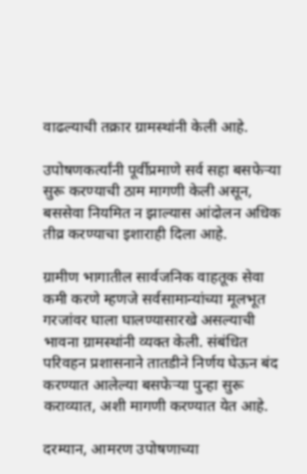वाढल्याची तक्रार ग्रामस्थांनी केली आहे.

उपोषणकर्त्यांनी पूर्वीप्रमाणे सर्व सहा बसफेऱ्या सुरू करण्याची ठाम मागणी केली असून, बससेवा नियमित न झाल्यास आंदोलन अधिक तीव्र करण्याचा इशाराही दिला आहे.

ग्रामीण भागातील सार्वजनिक वाहतूक सेवा कमी करणे म्हणजे सर्वसामान्यांच्या मूलभूत गरजांवर घाला घालण्यासारखे असल्याची भावना ग्रामस्थांनी व्यक्त केली. संबंधित परिवहन प्रशासनाने तातडीने निर्णय घेऊन बंद करण्यात आलेल्या बसफेऱ्या पुन्हा सुरू कराव्यात, अशी मागणी करण्यात येत आहे.

दरम्यान, आमरण उपोषणाच्या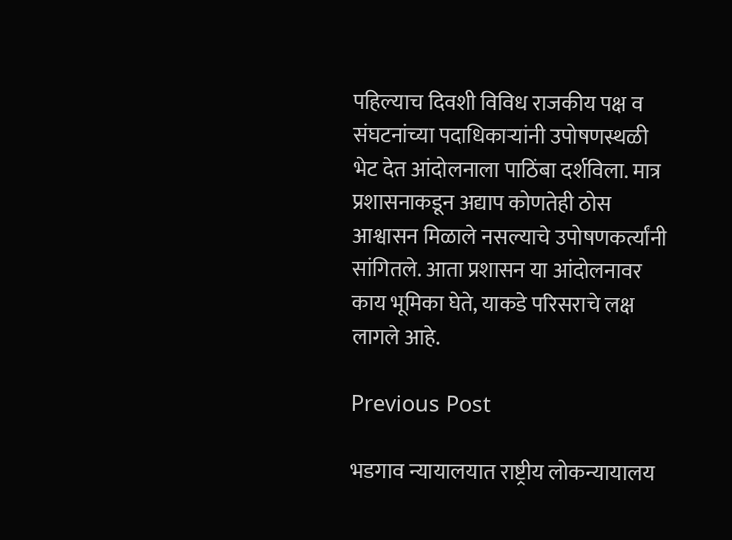पहिल्याच दिवशी विविध राजकीय पक्ष व संघटनांच्या पदाधिकाऱ्यांनी उपोषणस्थळी भेट देत आंदोलनाला पाठिंबा दर्शविला. मात्र प्रशासनाकडून अद्याप कोणतेही ठोस आश्वासन मिळाले नसल्याचे उपोषणकर्त्यांनी सांगितले. आता प्रशासन या आंदोलनावर काय भूमिका घेते, याकडे परिसराचे लक्ष लागले आहे.

Previous Post

भडगाव न्यायालयात राष्ट्रीय लोकन्यायालय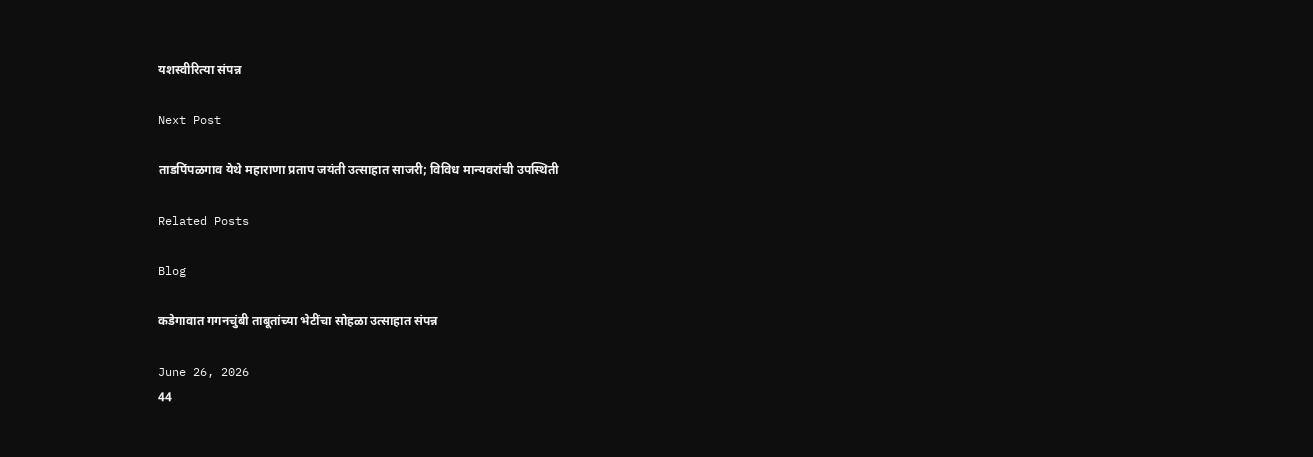यशस्वीरित्या संपन्न

Next Post

ताडपिंपळगाव येथे महाराणा प्रताप जयंती उत्साहात साजरी; विविध मान्यवरांची उपस्थिती

Related Posts

Blog

कडेगावात गगनचुंबी ताबूतांच्या भेटींचा सोहळा उत्साहात संपन्न

June 26, 2026
44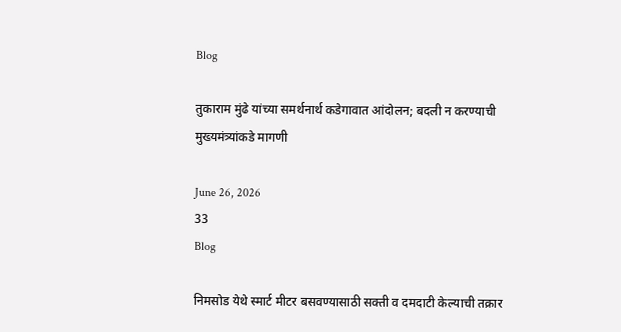Blog

तुकाराम मुंढे यांच्या समर्थनार्थ कडेगावात आंदोलन; बदली न करण्याची मुख्यमंत्र्यांकडे मागणी

June 26, 2026
33
Blog

निमसोड येथे स्मार्ट मीटर बसवण्यासाठी सक्ती व दमदाटी केल्याची तक्रार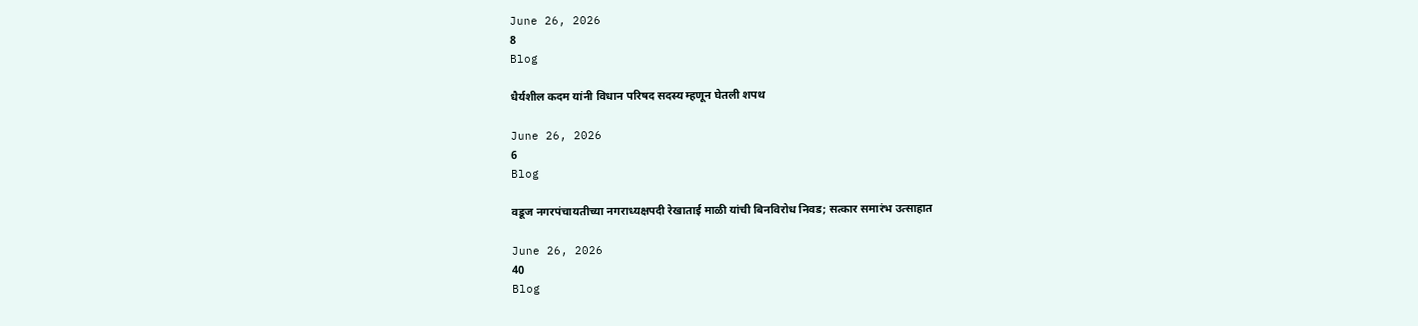June 26, 2026
8
Blog

धैर्यशील कदम यांनी विधान परिषद सदस्य म्हणून घेतली शपथ

June 26, 2026
6
Blog

वडूज नगरपंचायतीच्या नगराध्यक्षपदी रेखाताई माळी यांची बिनविरोध निवड; सत्कार समारंभ उत्साहात

June 26, 2026
40
Blog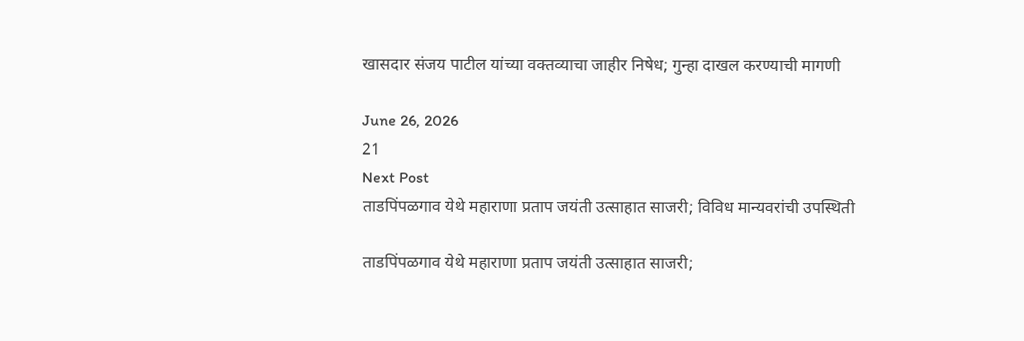खासदार संजय पाटील यांच्या वक्तव्याचा जाहीर निषेध; गुन्हा दाखल करण्याची मागणी

June 26, 2026
21
Next Post
ताडपिंपळगाव येथे महाराणा प्रताप जयंती उत्साहात साजरी; विविध मान्यवरांची उपस्थिती

ताडपिंपळगाव येथे महाराणा प्रताप जयंती उत्साहात साजरी;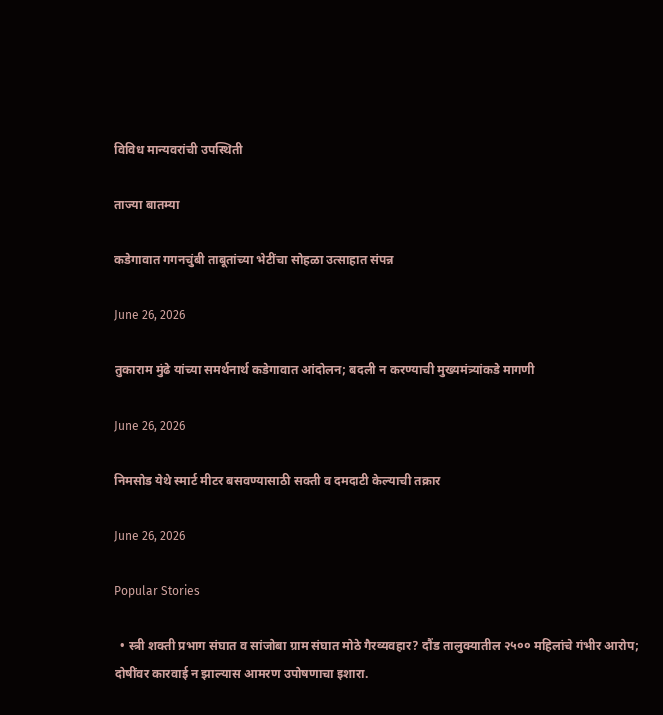विविध मान्यवरांची उपस्थिती

ताज्या बातम्या

कडेगावात गगनचुंबी ताबूतांच्या भेटींचा सोहळा उत्साहात संपन्न

June 26, 2026

तुकाराम मुंढे यांच्या समर्थनार्थ कडेगावात आंदोलन; बदली न करण्याची मुख्यमंत्र्यांकडे मागणी

June 26, 2026

निमसोड येथे स्मार्ट मीटर बसवण्यासाठी सक्ती व दमदाटी केल्याची तक्रार

June 26, 2026

Popular Stories

  • स्त्री शक्ती प्रभाग संघात व सांजोबा ग्राम संघात मोठे गैरव्यवहार? दौंड तालुक्यातील २५०० महिलांचे गंभीर आरोप; दोषींवर कारवाई न झाल्यास आमरण उपोषणाचा इशारा.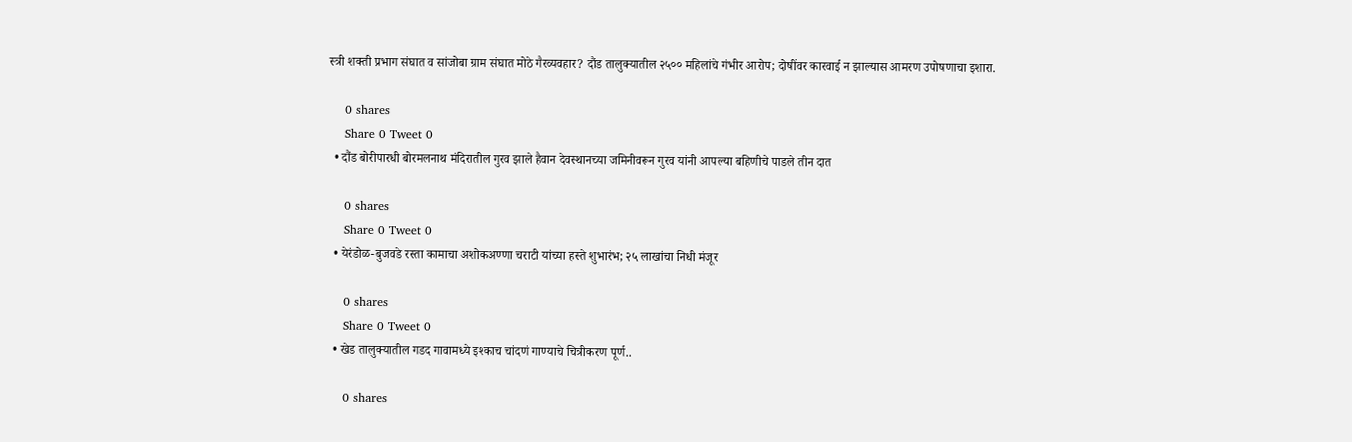स्त्री शक्ती प्रभाग संघात व सांजोबा ग्राम संघात मोठे गैरव्यवहार? दौंड तालुक्यातील २५०० महिलांचे गंभीर आरोप; दोषींवर कारवाई न झाल्यास आमरण उपोषणाचा इशारा.

    0 shares
    Share 0 Tweet 0
  • दौंड बोरीपारधी बोरमलनाथ मंदिरातील गुरव झाले हैवान देवस्थानच्या जमिनीवरून गुरव यांनी आपल्या बहिणीचे पाडले तीन दात

    0 shares
    Share 0 Tweet 0
  • येरंडोळ-बुजवडे रस्ता कामाचा अशोकअण्णा चराटी यांच्या हस्ते शुभारंभ; २५ लाखांचा निधी मंजूर

    0 shares
    Share 0 Tweet 0
  • खेड तालुक्यातील गडद गावामध्ये इश्काच चांदणं गाण्याचे चित्रीकरण पूर्ण..

    0 shares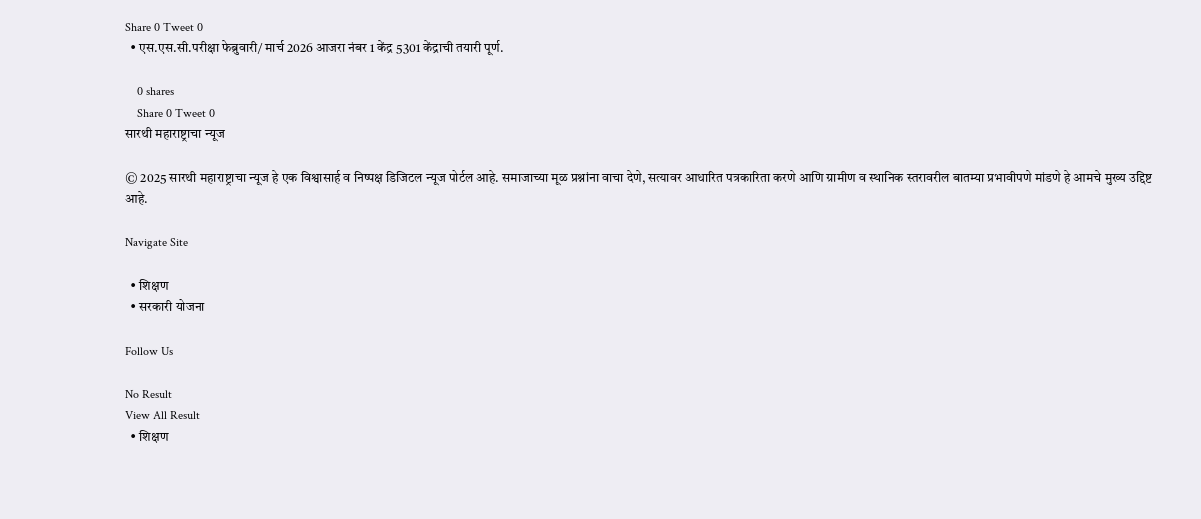Share 0 Tweet 0
  • एस.एस.सी.परीक्षा फेब्रुवारी/ मार्च 2026 आजरा नंबर 1 केंद्र 5301 केंद्राची तयारी पूर्ण.

    0 shares
    Share 0 Tweet 0
सारथी महाराष्ट्राचा न्यूज

© 2025 सारथी महाराष्ट्राचा न्यूज हे एक विश्वासार्ह व निष्पक्ष डिजिटल न्यूज पोर्टल आहे. समाजाच्या मूळ प्रश्नांना वाचा देणे, सत्यावर आधारित पत्रकारिता करणे आणि ग्रामीण व स्थानिक स्तरावरील बातम्या प्रभावीपणे मांडणे हे आमचे मुख्य उद्दिष्ट आहे.

Navigate Site

  • शिक्षण
  • सरकारी योजना

Follow Us

No Result
View All Result
  • शिक्षण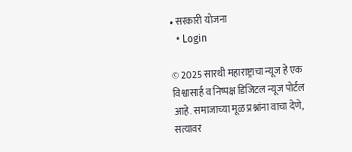• सरकारी योजना
  • Login

© 2025 सारथी महाराष्ट्राचा न्यूज हे एक विश्वासार्ह व निष्पक्ष डिजिटल न्यूज पोर्टल आहे. समाजाच्या मूळ प्रश्नांना वाचा देणे, सत्यावर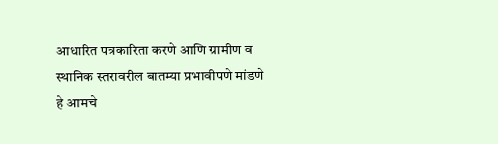आधारित पत्रकारिता करणे आणि ग्रामीण व स्थानिक स्तरावरील बातम्या प्रभावीपणे मांडणे हे आमचे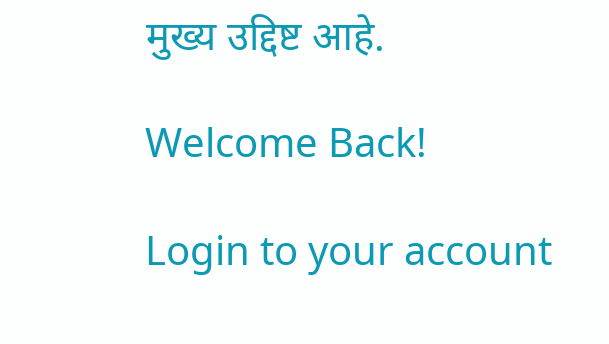मुख्य उद्दिष्ट आहे.

Welcome Back!

Login to your account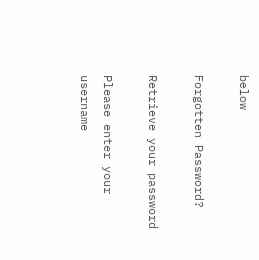below

Forgotten Password?

Retrieve your password

Please enter your username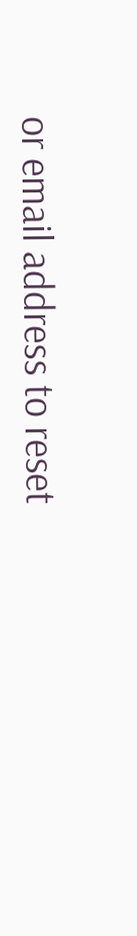or email address to reset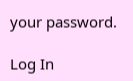your password.

Log In